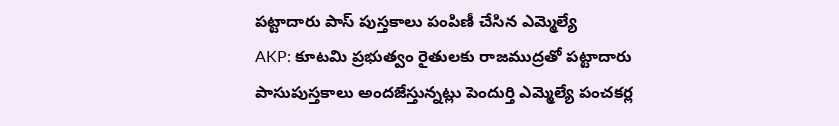పట్టాదారు పాస్ పుస్తకాలు పంపిణీ చేసిన ఎమ్మెల్యే
AKP: కూటమి ప్రభుత్వం రైతులకు రాజముద్రతో పట్టాదారు పాసుపుస్తకాలు అందజేస్తున్నట్లు పెందుర్తి ఎమ్మెల్యే పంచకర్ల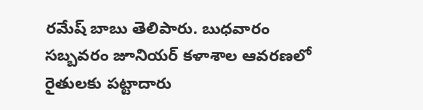రమేష్ బాబు తెలిపారు. బుధవారం సబ్బవరం జూనియర్ కళాశాల ఆవరణలో రైతులకు పట్టాదారు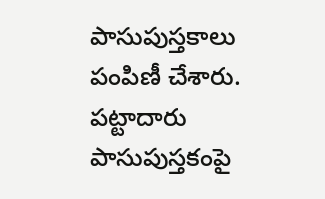పాసుపుస్తకాలు పంపిణీ చేశారు. పట్టాదారు పాసుపుస్తకంపై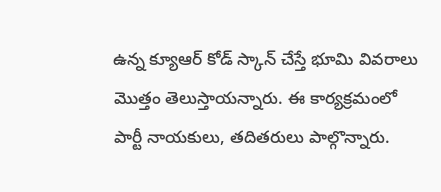ఉన్న క్యూఆర్ కోడ్ స్కాన్ చేస్తే భూమి వివరాలు మొత్తం తెలుస్తాయన్నారు. ఈ కార్యక్రమంలో పార్టీ నాయకులు, తదితరులు పాల్గొన్నారు.